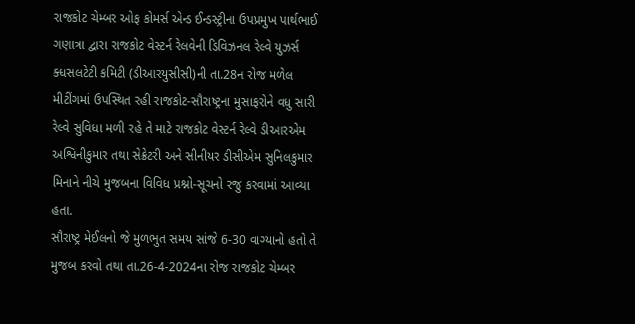રાજકોટ ચેમ્બર ઓફ કોમર્સ એન્ડ ઈન્ડસ્ટ્રીના ઉપપ્રમુખ પાર્થભાઈ ગણાત્રા દ્વારા રાજકોટ વેસ્ટર્ન રેલવેની ડિવિઝનલ રેલ્વે યુઝર્સ ક્ધસલટેટી કમિટી (ડીઆરયુસીસી)ની તા.28ન રોજ મળેલ મીટીંગમાં ઉપસ્થિત રહી રાજકોટ-સૌરાષ્ટ્રના મુસાફરોને વધુ સારી રેલ્વે સુવિધા મળી રહે તે માટે રાજકોટ વેસ્ટર્ન રેલ્વે ડીઆરએમ અશ્વિનીકુમાર તથા સેક્રેટરી અને સીનીયર ડીસીએમ સુનિલકુમાર મિનાને નીચે મુજબના વિવિધ પ્રશ્નો-સૂચનો રજુ કરવામાં આવ્યા હતા.
સૌરાષ્ટ્ર મેઈલનો જે મુળભુત સમય સાંજે 6-30 વાગ્યાનો હતો તે મુજબ કરવો તથા તા.26-4-2024ના રોજ રાજકોટ ચેમ્બર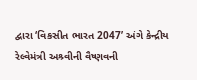દ્વારા ‘વિકસીત ભારત 2047’ અંગે કેન્દ્રીય રેલ્વેમંત્રી અશ્ર્વીની વૈષ્ણવની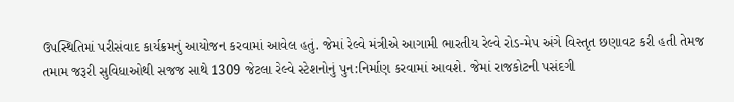ઉપસ્થિતિમાં પરીસંવાદ કાર્યક્રમનું આયોજન કરવામાં આવેલ હતું. જેમાં રેલ્વે મંત્રીએ આગામી ભારતીય રેલ્વે રોડ-મેપ અંગે વિસ્તૃત છણાવટ કરી હતી તેમજ તમામ જરૂરી સુવિધાઓથી સજજ સાથે 1309 જેટલા રેલ્વે સ્ટેશનોનું પુન:નિર્માણ કરવામાં આવશે. જેમાં રાજકોટની પસંદગી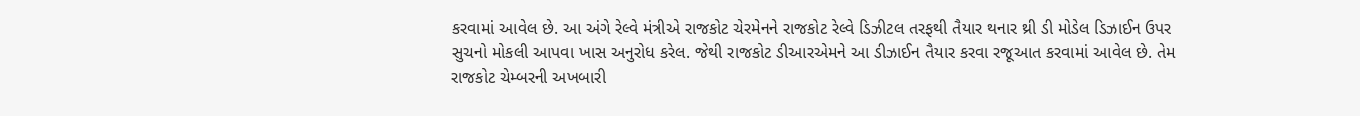કરવામાં આવેલ છે. આ અંગે રેલ્વે મંત્રીએ રાજકોટ ચેરમેનને રાજકોટ રેલ્વે ડિઝીટલ તરફથી તૈયાર થનાર થ્રી ડી મોડેલ ડિઝાઈન ઉપર સુચનો મોકલી આપવા ખાસ અનુરોધ કરેલ. જેથી રાજકોટ ડીઆરએમને આ ડીઝાઈન તૈયાર કરવા રજૂઆત કરવામાં આવેલ છે. તેમ રાજકોટ ચેમ્બરની અખબારી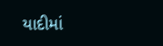યાદીમાં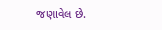જણાવેલ છે.